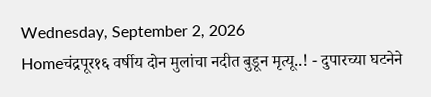Wednesday, September 2, 2026
Homeचंद्रपूर१६ वर्षीय दोन मुलांचा नदीत बुडून मृत्यू..! - दुपारच्या घटनेने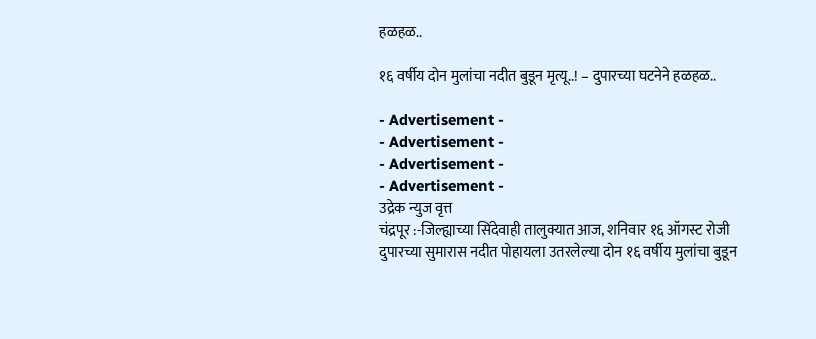हळहळ..

१६ वर्षीय दोन मुलांचा नदीत बुडून मृत्यू..! – दुपारच्या घटनेने हळहळ..

- Advertisement -
- Advertisement -
- Advertisement -
- Advertisement -
उद्रेक न्युज वृत्त
चंद्रपूर :-जिल्ह्याच्या सिंदेवाही तालुक्यात आज, शनिवार १६ ऑगस्ट रोजी दुपारच्या सुमारास नदीत पोहायला उतरलेल्या दोन १६ वर्षीय मुलांचा बुडून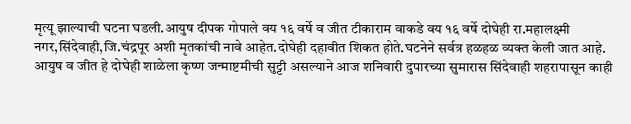मृत्यू झाल्याची घटना घडली.आयुष दीपक गोपाले वय १६ वर्षे व जीत टीकाराम वाकडे वय १६ वर्षे दोघेही रा.महालक्ष्मी नगर,सिंदेवाही,जि.चंद्रपूर अशी मृतकांची नावे आहेत.दोघेही दहावीत शिकत होते.घटनेने सर्वत्र हळहळ व्यक्त केली जात आहे.
आयुष व जीत हे दोघेही शाळेला कृष्ण जन्माष्टमीची सुट्टी असल्याने आज शनिवारी दुपारच्या सुमारास सिंदेवाही शहरापासून काही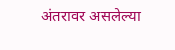अंतरावर असलेल्या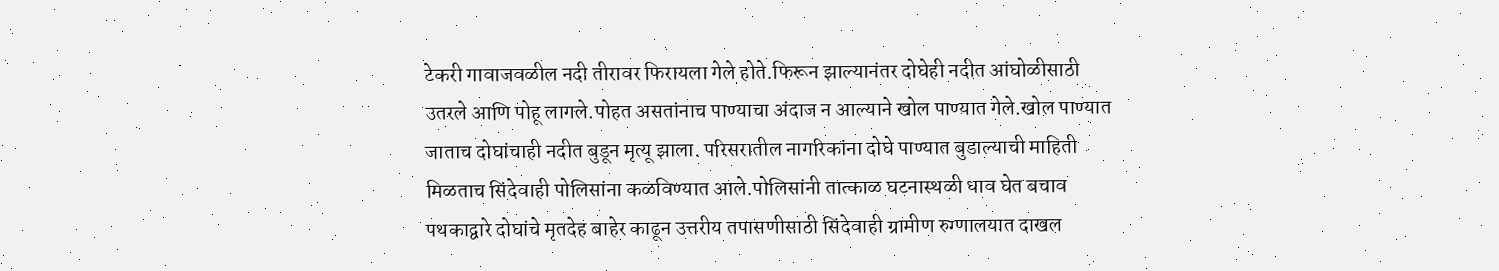टेकरी गावाजवळील नदी तीरावर फिरायला गेले होते.फिरून झाल्यानंतर दोघेही नदीत आंघोळीसाठी उतरले आणि पोहू लागले.पोहत असतांनाच पाण्याचा अंदाज न आल्याने खोल पाण्यात गेले.खोल पाण्यात जाताच दोघांचाही नदीत बुडून मृत्यू झाला. परिसरातील नागरिकांना दोघे पाण्यात बुडाल्याची माहिती मिळताच सिंदेवाही पोलिसांना कळविण्यात आले.पोलिसांनी तात्काळ घटनास्थळी धाव घेत बचाव पथकाद्वारे दोघांचे मृतदेह बाहेर काढून उत्तरीय तपासणीसाठी सिंदेवाही ग्रामीण रुग्णालयात दाखल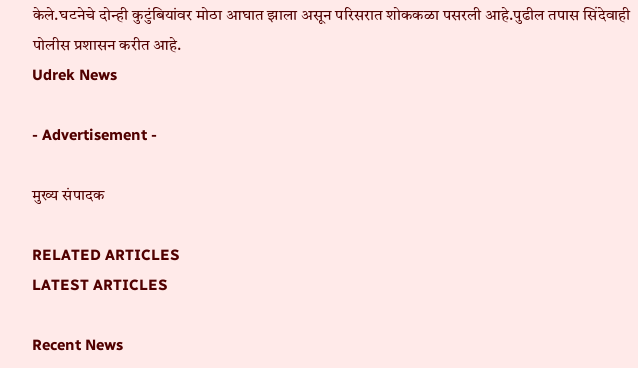केले.घटनेचे दोन्ही कुटुंबियांवर मोठा आघात झाला असून परिसरात शोककळा पसरली आहे.पुढील तपास सिंदेवाही पोलीस प्रशासन करीत आहे.
Udrek News

- Advertisement -

मुख्य संपादक

RELATED ARTICLES
LATEST ARTICLES

Recent News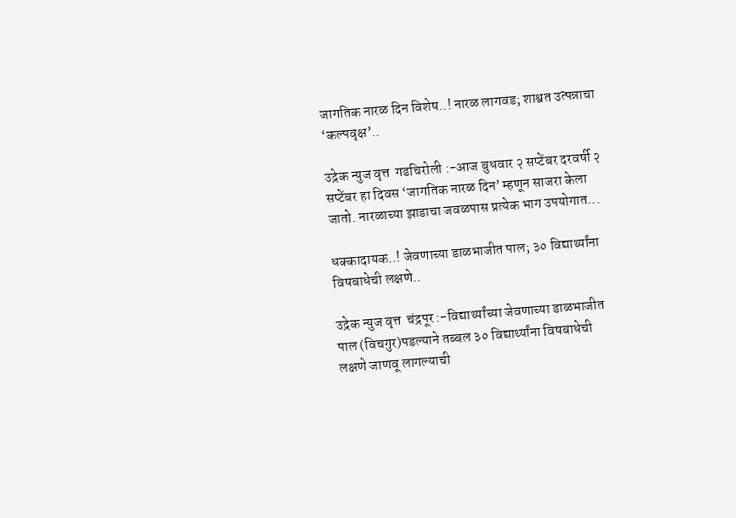जागतिक नारळ दिन विशेष..! नारळ लागवड; शाश्वत उत्पन्नाचा ‘कल्पवृक्ष’..

उद्रेक न्युज वृत्त  गडचिरोली :-आज बुधवार २ सप्टेंबर दरवर्षी २ सप्टेंबर हा दिवस ‘जागतिक नारळ दिन’ म्हणून साजरा केला जातो. नारळाच्या झाडाचा जवळपास प्रत्येक भाग उपयोगात...

धक्कादायक..! जेवणाच्या डाळभाजीत पाल; ३० विद्यार्थ्यांना विषबाधेची लक्षणे..

उद्रेक न्युज वृत्त  चंद्रपूर :-विद्यार्थ्यांच्या जेवणाच्या डाळभाजीत पाल (विचगुर)पडल्याने तब्बल ३० विद्यार्थ्यांना विषबाधेची लक्षणे जाणवू लागल्याची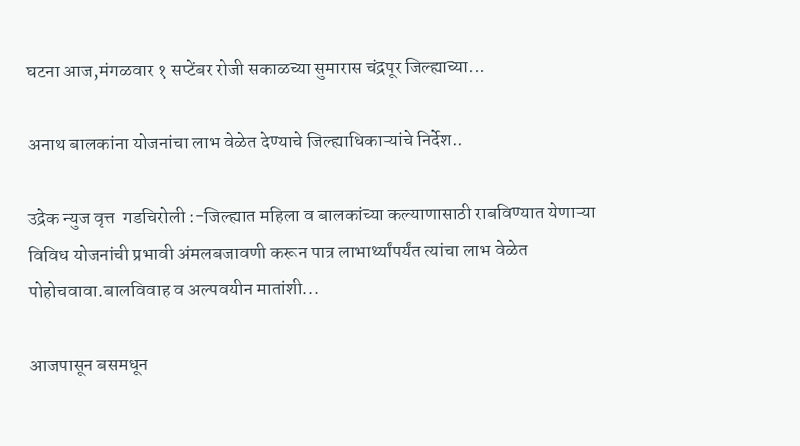घटना आज,मंगळवार १ सप्टेंबर रोजी सकाळच्या सुमारास चंद्रपूर जिल्ह्याच्या...

अनाथ बालकांना योजनांचा लाभ वेळेत देण्याचे जिल्ह्याधिकाऱ्यांचे निर्देश..

उद्रेक न्युज वृत्त  गडचिरोली :-जिल्ह्यात महिला व बालकांच्या कल्याणासाठी राबविण्यात येणाऱ्या विविध योजनांची प्रभावी अंमलबजावणी करून पात्र लाभार्थ्यांपर्यंत त्यांचा लाभ वेळेत पोहोचवावा.बालविवाह व अल्पवयीन मातांशी...

आजपासून बसमधून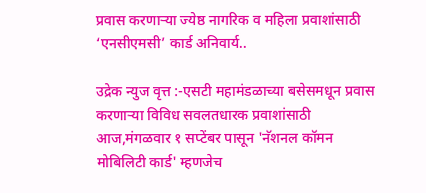प्रवास करणाऱ्या ज्येष्ठ नागरिक व महिला प्रवाशांसाठी ‘एनसीएमसी’ कार्ड अनिवार्य..

उद्रेक न्युज वृत्त :-एसटी महामंडळाच्या बसेसमधून प्रवास करणाऱ्या विविध सवलतधारक प्रवाशांसाठी आज,मंगळवार १ सप्टेंबर पासून 'नॅशनल कॉमन मोबिलिटी कार्ड' म्हणजेच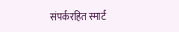संपर्करहित स्मार्ट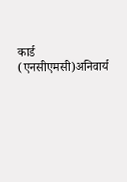कार्ड (एनसीएमसी)अनिवार्य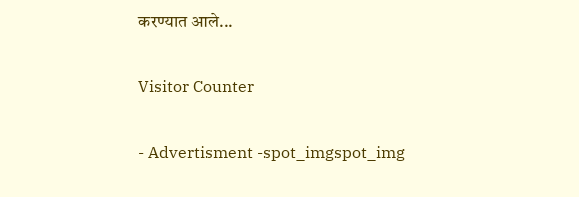करण्यात आले...

Visitor Counter

- Advertisment -spot_imgspot_img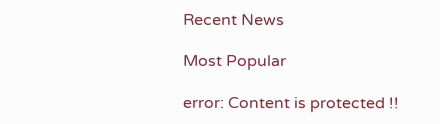Recent News

Most Popular

error: Content is protected !!